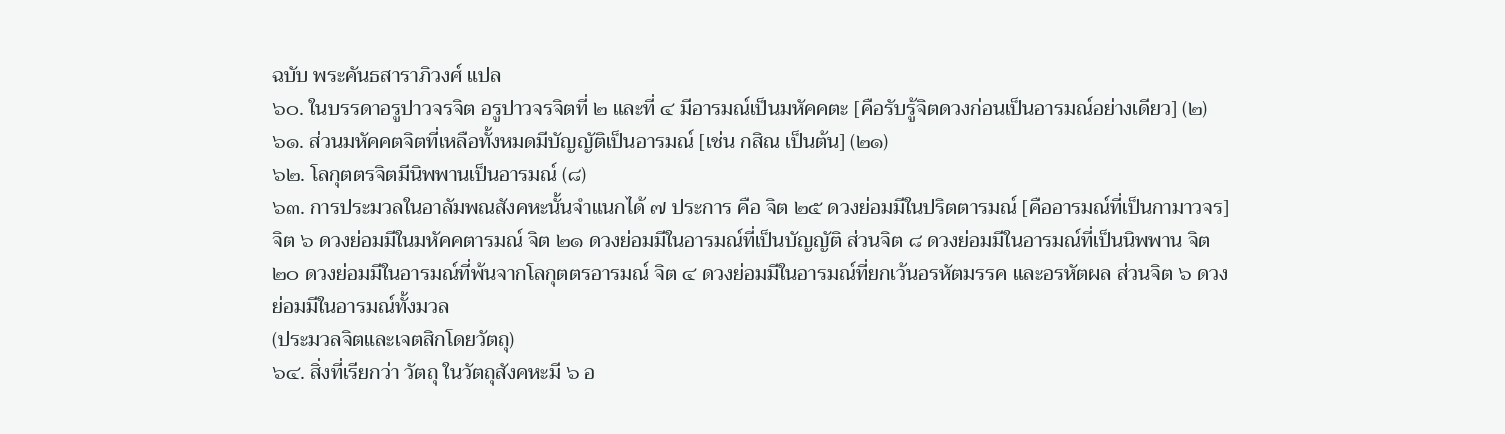ฉบับ พระคันธสาราภิวงศ์ แปล
๖๐. ในบรรดาอรูปาวจรจิต อรูปาวจรจิตที่ ๒ และที่ ๔ มีอารมณ์เป็นมหัคคตะ [คือรับรู้จิตดวงก่อนเป็นอารมณ์อย่างเดียว] (๒)
๖๑. ส่วนมหัคคตจิตที่เหลือทั้งหมดมีบัญญัติเป็นอารมณ์ [เช่น กสิณ เป็นต้น] (๒๑)
๖๒. โลกุตตรจิตมีนิพพานเป็นอารมณ์ (๘)
๖๓. การประมวลในอาลัมพณสังคหะนั้นจำแนกได้ ๗ ประการ คือ จิต ๒๕ ดวงย่อมมีในปริตตารมณ์ [คืออารมณ์ที่เป็นกามาวจร] จิต ๖ ดวงย่อมมีในมหัคคตารมณ์ จิต ๒๑ ดวงย่อมมีในอารมณ์ที่เป็นบัญญัติ ส่วนจิต ๘ ดวงย่อมมีในอารมณ์ที่เป็นนิพพาน จิต ๒๐ ดวงย่อมมีในอารมณ์ที่พ้นจากโลกุตตรอารมณ์ จิต ๔ ดวงย่อมมีในอารมณ์ที่ยกเว้นอรหัตมรรค และอรหัตผล ส่วนจิต ๖ ดวงย่อมมีในอารมณ์ทั้งมวล
(ประมวลจิตและเจตสิกโดยวัตถุ)
๖๔. สิ่งที่เรียกว่า วัตถุ ในวัตถุสังคหะมี ๖ อ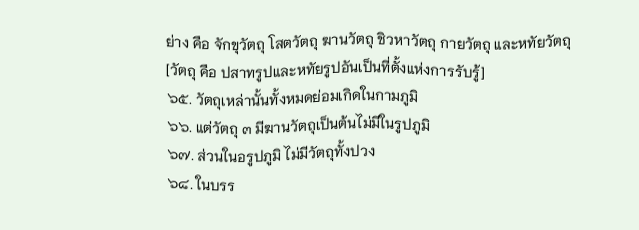ย่าง คือ จักขุวัตถุ โสตวัตถุ ฆานวัตถุ ชิวหาวัตถุ กายวัตถุ และหทัยวัตถุ
[วัตถุ คือ ปสาทรูปและหทัยรูปอันเป็นที่ตั้งแห่งการรับรู้]
๖๕. วัตถุเหล่านั้นทั้งหมดย่อมเกิดในกามภูมิ
๖๖. แต่วัตถุ ๓ มีฆานวัตถุเป็นต้นไม่มีในรูปภูมิ
๖๗. ส่วนในอรูปภูมิ ไม่มีวัตถุทั้งปวง
๖๘. ในบรร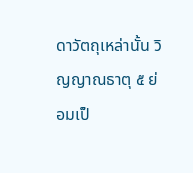ดาวัตถุเหล่านั้น วิญญาณธาตุ ๕ ย่อมเป็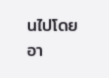นไปโดยอา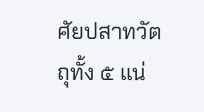ศัยปสาทวัตถุทั้ง ๕ แน่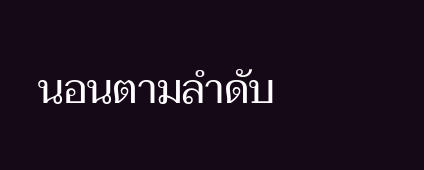นอนตามลำดับ